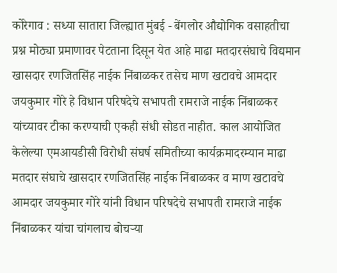कोरेगाव : सध्या सातारा जिल्ह्यात मुंबई - बेंगलोर औद्योगिक वसाहतीचा प्रश्न मोठ्या प्रमाणावर पेटताना दिसून येत आहे माढा मतदारसंघाचे विद्यमान खासदार रणजितसिंह नाईक निंबाळकर तसेच माण खटावचे आमदार जयकुमार गोरे हे विधान परिषदेचे सभापती रामराजे नाईक निंबाळकर यांच्यावर टीका करण्याची एकही संधी सोडत नाहीत. काल आयोजित केलेल्या एमआयडीसी विरोधी संघर्ष समितीच्या कार्यक्रमादरम्यान माढा मतदार संघाचे खासदार रणजितसिंह नाईक निंबाळकर व माण खटावचे आमदार जयकुमार गोरे यांनी विधान परिषदेचे सभापती रामराजे नाईक निंबाळकर यांचा चांगलाच बोचऱ्या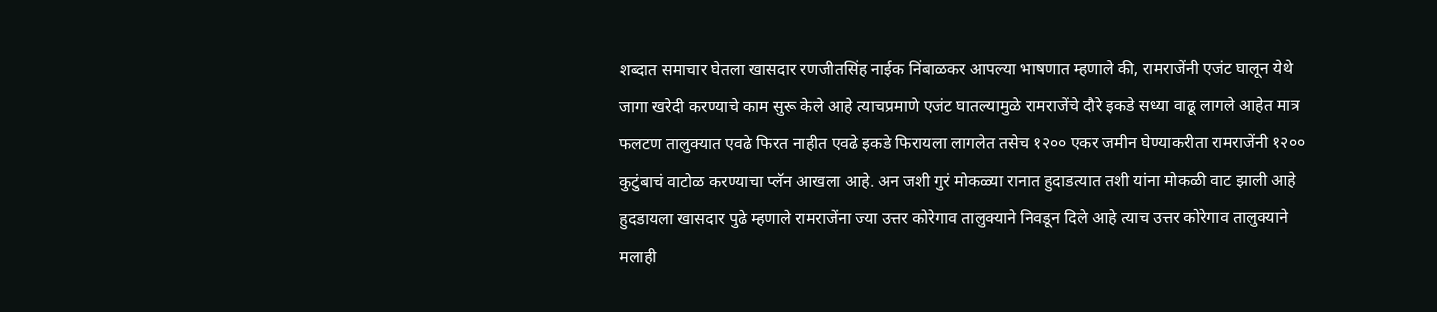शब्दात समाचार घेतला खासदार रणजीतसिंह नाईक निंबाळकर आपल्या भाषणात म्हणाले की, रामराजेंनी एजंट घालून येथे जागा खरेदी करण्याचे काम सुरू केले आहे त्याचप्रमाणे एजंट घातल्यामुळे रामराजेंचे दौरे इकडे सध्या वाढू लागले आहेत मात्र फलटण तालुक्यात एवढे फिरत नाहीत एवढे इकडे फिरायला लागलेत तसेच १२०० एकर जमीन घेण्याकरीता रामराजेंनी १२०० कुटुंबाचं वाटोळ करण्याचा प्लॅन आखला आहे. अन जशी गुरं मोकळ्या रानात हुदाडत्यात तशी यांना मोकळी वाट झाली आहे हुदडायला खासदार पुढे म्हणाले रामराजेंना ज्या उत्तर कोरेगाव तालुक्याने निवडून दिले आहे त्याच उत्तर कोरेगाव तालुक्याने मलाही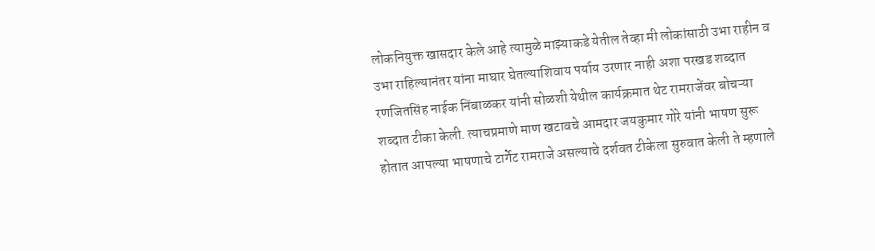लोकनियुक्त खासदार केले आहे त्यामुळे माझ्याकडे येतील तेव्हा मी लोकांसाठी उभा राहीन व उभा राहिल्यानंतर यांना माघार घेतल्याशिवाय पर्याय उरणार नाही अशा परखड शब्दात रणजितसिंह नाईक निंबाळकर यांनी सोळशी येथील कार्यक्रमात थेट रामराजेंवर बोचऱ्या शब्दात टीका केली. त्याचप्रमाणे माण खटावचे आमदार जयकुमार गोरे यांनी भाषण सुरू होतात आपल्या भाषणाचे टार्गेट रामराजे असल्याचे दर्शवत टीकेला सुरुवात केली ते म्हणाले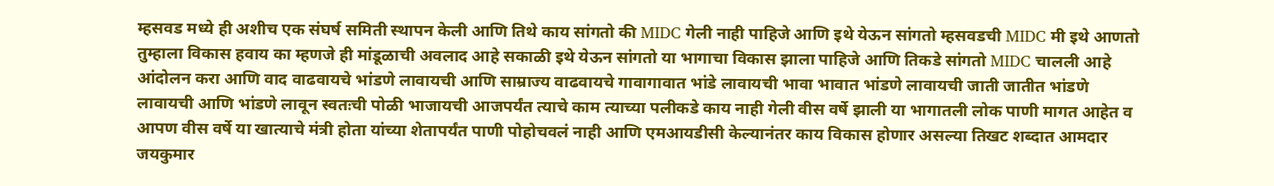म्हसवड मध्ये ही अशीच एक संघर्ष समिती स्थापन केली आणि तिथे काय सांगतो की MIDC गेली नाही पाहिजे आणि इथे येऊन सांगतो म्हसवडची MIDC मी इथे आणतो तुम्हाला विकास हवाय का म्हणजे ही मांडूळाची अवलाद आहे सकाळी इथे येऊन सांगतो या भागाचा विकास झाला पाहिजे आणि तिकडे सांगतो MIDC चालली आहे आंदोलन करा आणि वाद वाढवायचे भांडणे लावायची आणि साम्राज्य वाढवायचे गावागावात भांडे लावायची भावा भावात भांडणे लावायची जाती जातीत भांडणे लावायची आणि भांडणे लावून स्वतःची पोळी भाजायची आजपर्यंत त्याचे काम त्याच्या पलीकडे काय नाही गेली वीस वर्षे झाली या भागातली लोक पाणी मागत आहेत व आपण वीस वर्षे या खात्याचे मंत्री होता यांच्या शेतापर्यंत पाणी पोहोचवलं नाही आणि एमआयडीसी केल्यानंतर काय विकास होणार असल्या तिखट शब्दात आमदार जयकुमार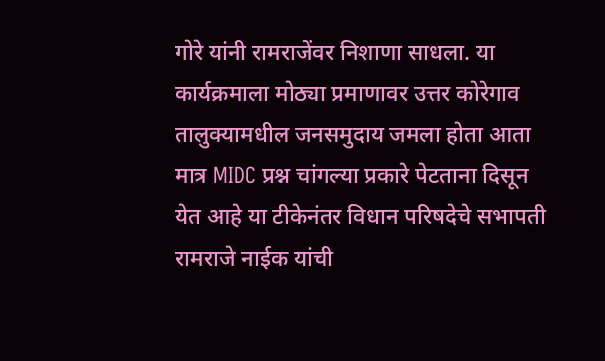गोरे यांनी रामराजेंवर निशाणा साधला. या कार्यक्रमाला मोठ्या प्रमाणावर उत्तर कोरेगाव तालुक्यामधील जनसमुदाय जमला होता आता मात्र MIDC प्रश्न चांगल्या प्रकारे पेटताना दिसून येत आहे या टीकेनंतर विधान परिषदेचे सभापती रामराजे नाईक यांची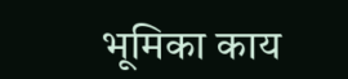भूमिका काय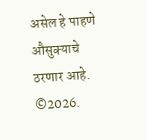असेल हे पाहणे औसुक्याचे ठरणार आहे.
©2026.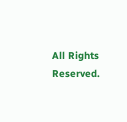All Rights Reserved.